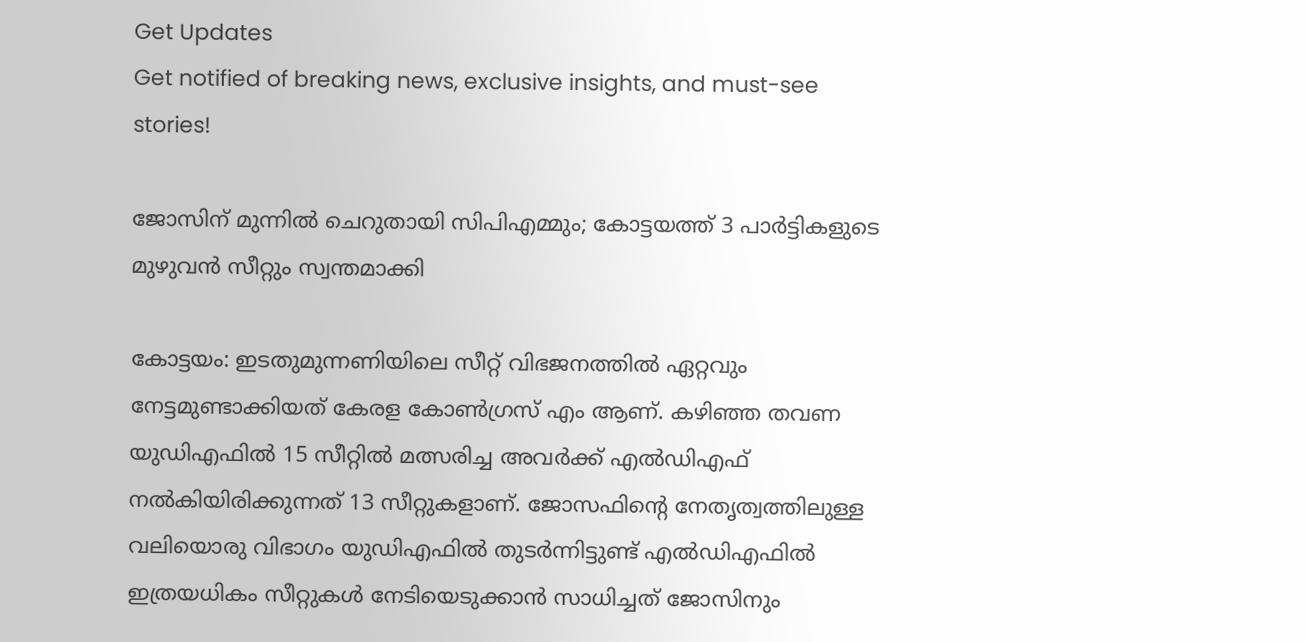Get Updates
Get notified of breaking news, exclusive insights, and must-see stories!

ജോസിന് മുന്നില്‍ ചെറുതായി സിപിഎമ്മും; കോട്ടയത്ത് 3 പാര്‍ട്ടികളുടെ മുഴുവന്‍ സീറ്റും സ്വന്തമാക്കി

കോട്ടയം: ഇടതുമുന്നണിയിലെ സീറ്റ് വിഭജനത്തില്‍ ഏറ്റവും നേട്ടമുണ്ടാക്കിയത് കേരള കോണ്‍ഗ്രസ് എം ആണ്. കഴിഞ്ഞ തവണ യുഡിഎഫില്‍ 15 സീറ്റില്‍ മത്സരിച്ച അവര്‍ക്ക് എല്‍ഡിഎഫ് നല്‍കിയിരിക്കുന്നത് 13 സീറ്റുകളാണ്. ജോസഫിന്‍റെ നേതൃത്വത്തിലുള്ള വലിയൊരു വിഭാഗം യുഡിഎഫില്‍ തുടര്‍ന്നിട്ടുണ്ട് എല്‍ഡിഎഫില്‍ ഇത്രയധികം സീറ്റുകള്‍ നേടിയെടുക്കാന്‍ സാധിച്ചത് ജോസിനും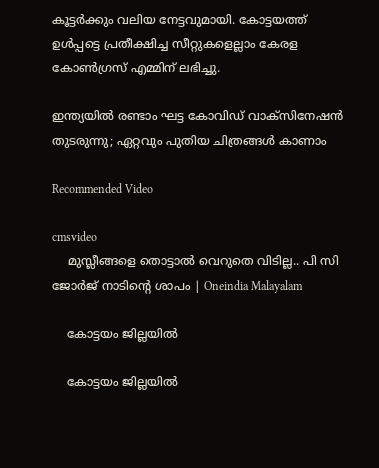കൂട്ടര്‍ക്കും വലിയ നേട്ടവുമായി. കോട്ടയത്ത് ഉള്‍പ്പട്ടെ പ്രതീക്ഷിച്ച സീറ്റുകളെല്ലാം കേരള കോണ്‍ഗ്രസ് എമ്മിന് ലഭിച്ചു.

ഇന്ത്യയില്‍ രണ്ടാം ഘട്ട കോവിഡ് വാക്‌സിനേഷന്‍ തുടരുന്നു; ഏറ്റവും പുതിയ ചിത്രങ്ങള്‍ കാണാം

Recommended Video

cmsvideo
    മുസ്ലീങ്ങളെ തൊട്ടാൽ വെറുതെ വിടില്ല.. പി സി ജോർജ് നാടിന്റെ ശാപം | Oneindia Malayalam

    കോട്ടയം ജില്ലയില്‍

    കോട്ടയം ജില്ലയില്‍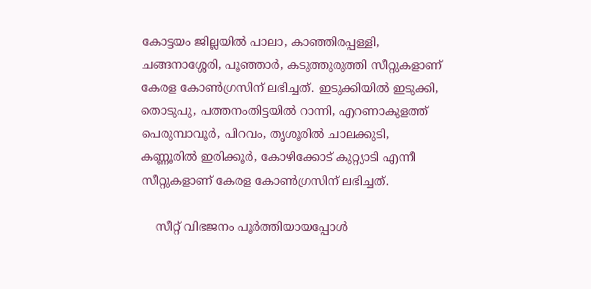കോട്ടയം ജില്ലയില്‍ പാലാ, കാഞ്ഞിരപ്പള്ളി, ചങ്ങനാശ്ശേരി, പൂഞ്ഞാര്‍, കടുത്തുരുത്തി സീറ്റുകളാണ് കേരള കോണ്‍ഗ്രസിന് ലഭിച്ചത്. ഇടുക്കിയില്‍ ഇടുക്കി, തൊടുപു, പത്തനംതിട്ടയില്‍ റാന്നി, എറണാകുളത്ത് പെരുമ്പാവൂര്‍, പിറവം, തൃശൂരില്‍ ചാലക്കുടി, കണ്ണൂരില്‍ ഇരിക്കൂര്‍, കോഴിക്കോട് കുറ്റ്യാടി എന്നീ സീറ്റുകളാണ് കേരള കോണ്‍ഗ്രസിന് ലഭിച്ചത്.

    സീറ്റ് വിഭജനം പൂര്‍ത്തിയായപ്പോള്‍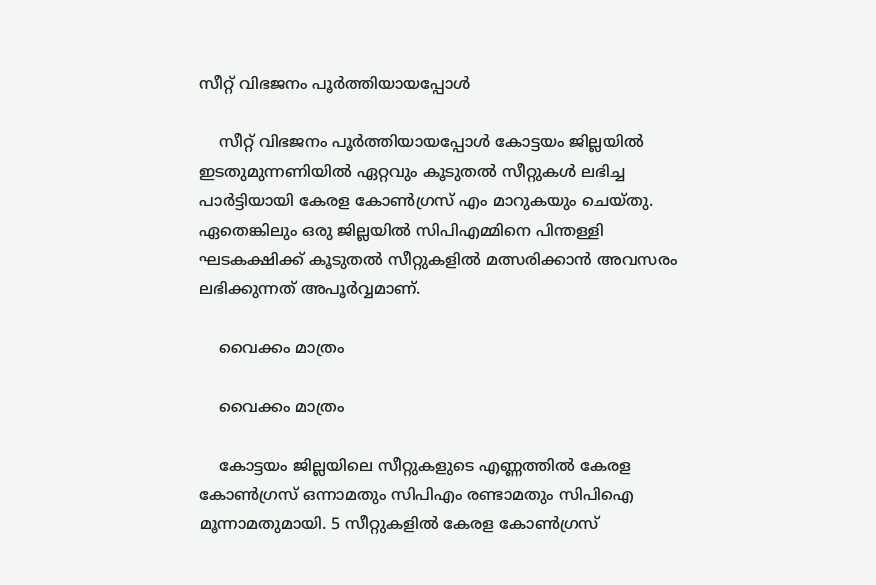സീറ്റ് വിഭജനം പൂര്‍ത്തിയായപ്പോള്‍

    സീറ്റ് വിഭജനം പൂര്‍ത്തിയായപ്പോള്‍ കോട്ടയം ജില്ലയില്‍ ഇടതുമുന്നണിയില്‍ ഏറ്റവും കൂടുതല്‍ സീറ്റുകള്‍ ലഭിച്ച പാര്‍ട്ടിയായി കേരള കോണ്‍ഗ്രസ് എം മാറുകയും ചെയ്തു. ഏതെങ്കിലും ഒരു ജില്ലയില്‍ സിപിഎമ്മിനെ പിന്തള്ളി ഘടകക്ഷിക്ക് കൂടുതല്‍ സീറ്റുകളില്‍ മത്സരിക്കാന്‍ അവസരം ലഭിക്കുന്നത് അപൂര്‍വ്വമാണ്.

    വൈക്കം മാത്രം

    വൈക്കം മാത്രം

    കോട്ടയം ജില്ലയിലെ സീറ്റുകളുടെ എണ്ണത്തില്‍ കേരള കോണ്‍ഗ്രസ് ഒന്നാമതും സിപിഎം രണ്ടാമതും സിപിഐ മൂന്നാമതുമായി. 5 സീറ്റുകളില്‍ കേരള കോണ്‍ഗ്രസ്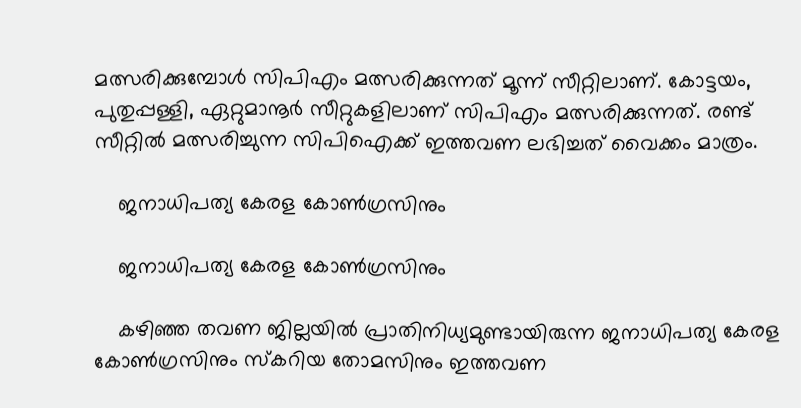മത്സരിക്കുമ്പോള്‍ സിപിഎം മത്സരിക്കുന്നത് മൂന്ന് സീറ്റിലാണ്. കോട്ടയം, പുതുപ്പള്ളി, ഏറ്റുമാനൂര്‍ സീറ്റുകളിലാണ് സിപിഎം മത്സരിക്കുന്നത്. രണ്ട് സീറ്റില്‍ മത്സരിച്ചുന്ന സിപിഐക്ക് ഇത്തവണ ലഭിച്ചത് വൈക്കം മാത്രം.

    ജനാധിപത്യ കേരള കോണ്‍ഗ്രസിനും

    ജനാധിപത്യ കേരള കോണ്‍ഗ്രസിനും

    കഴിഞ്ഞ തവണ ജില്ലയില്‍ പ്രാതിനിധ്യമുണ്ടായിരുന്ന ജനാധിപത്യ കേരള കോണ്‍ഗ്രസിനും സ്കറിയ തോമസിനും ഇത്തവണ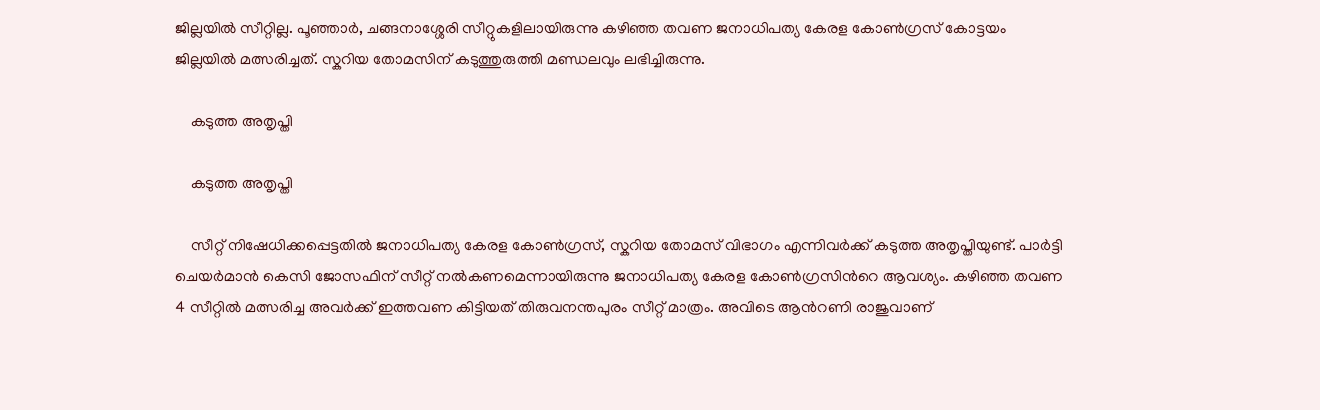ജില്ലയില്‍ സീറ്റില്ല. പൂഞ്ഞാര്‍, ചങ്ങനാശ്ശേരി സീറ്റുകളിലായിരുന്നു കഴിഞ്ഞ തവണ ജനാധിപത്യ കേരള കോണ്‍ഗ്രസ് കോട്ടയം ജില്ലയില്‍ മത്സരിച്ചത്. സ്കറിയ തോമസിന് കടുത്തുരുത്തി മണ്ഡലവും ലഭിച്ചിരുന്നു.

    കടുത്ത അതൃപ്തി

    കടുത്ത അതൃപ്തി

    സീറ്റ് നിഷേധിക്കപ്പെട്ടതില്‍ ജനാധിപത്യ കേരള കോണ്‍ഗ്രസ്, സ്കറിയ തോമസ് വിഭാഗം എന്നിവര്‍ക്ക് കടുത്ത അതൃപ്തിയുണ്ട്. പാര്‍ട്ടി ചെയര്‍മാന്‍ കെസി ജോസഫിന് സീറ്റ് നല്‍കണമെന്നായിരുന്നു ജനാധിപത്യ കേരള കോണ്‍ഗ്രസിന്‍റെ ആവശ്യം. കഴിഞ്ഞ തവണ 4 സീറ്റില്‍ മത്സരിച്ച അവര്‍ക്ക് ഇത്തവണ കിട്ടിയത് തിരുവനന്തപുരം സീറ്റ് മാത്രം. അവിടെ ആന്‍റണി രാജുവാണ്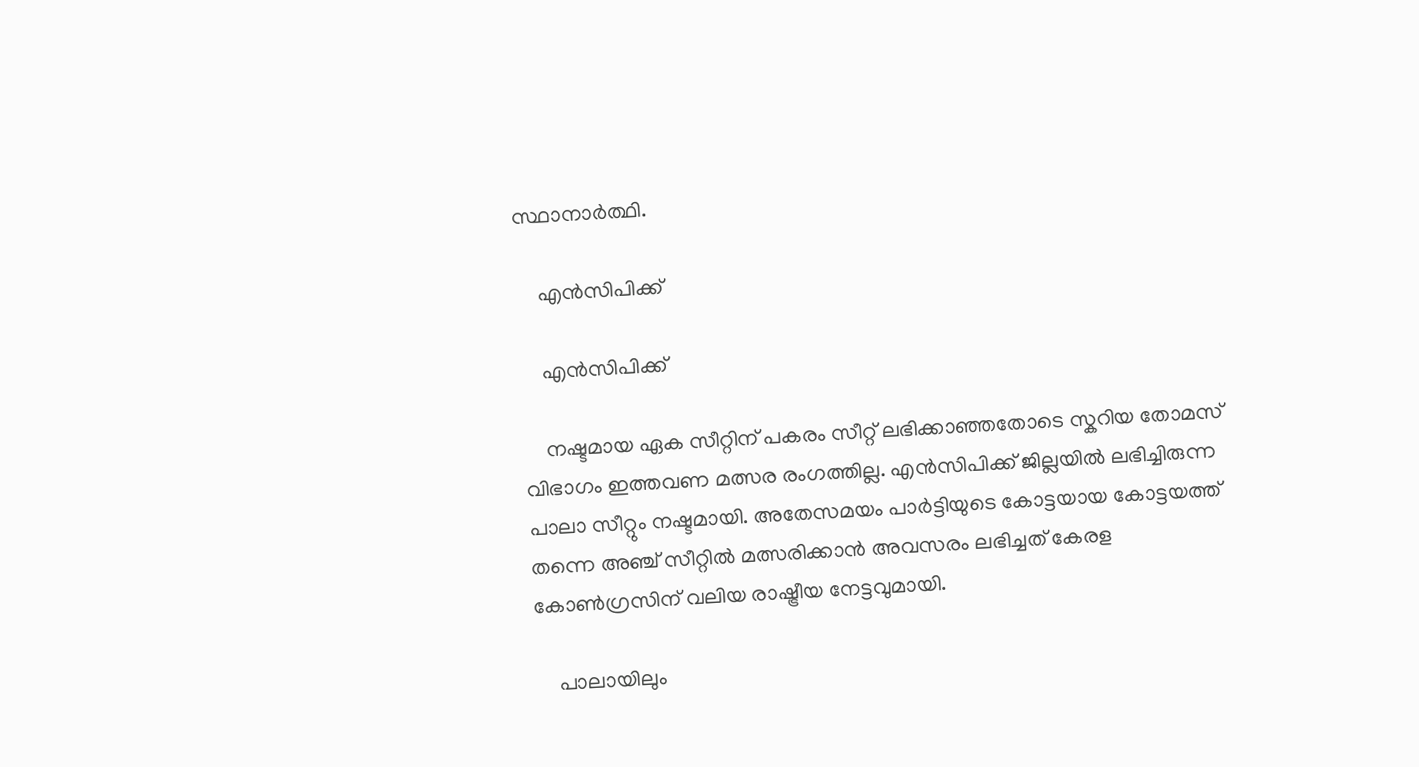സ്ഥാനാര്‍ത്ഥി.

    എന്‍സിപിക്ക്

    എന്‍സിപിക്ക്

    നഷ്ടമായ ഏക സീറ്റിന് പകരം സീറ്റ് ലഭിക്കാഞ്ഞതോടെ സ്കറിയ തോമസ് വിഭാഗം ഇത്തവണ മത്സര രംഗത്തില്ല. എന്‍സിപിക്ക് ജില്ലയില്‍ ലഭിച്ചിരുന്ന പാലാ സീറ്റും നഷ്ടമായി. അതേസമയം പാര്‍ട്ടിയുടെ കോട്ടയായ കോട്ടയത്ത് തന്നെ അഞ്ച് സീറ്റില്‍ മത്സരിക്കാന്‍ അവസരം ലഭിച്ചത് കേരള കോണ്‍ഗ്രസിന് വലിയ രാഷ്ട്രീയ നേട്ടവുമായി.

    പാലായിലും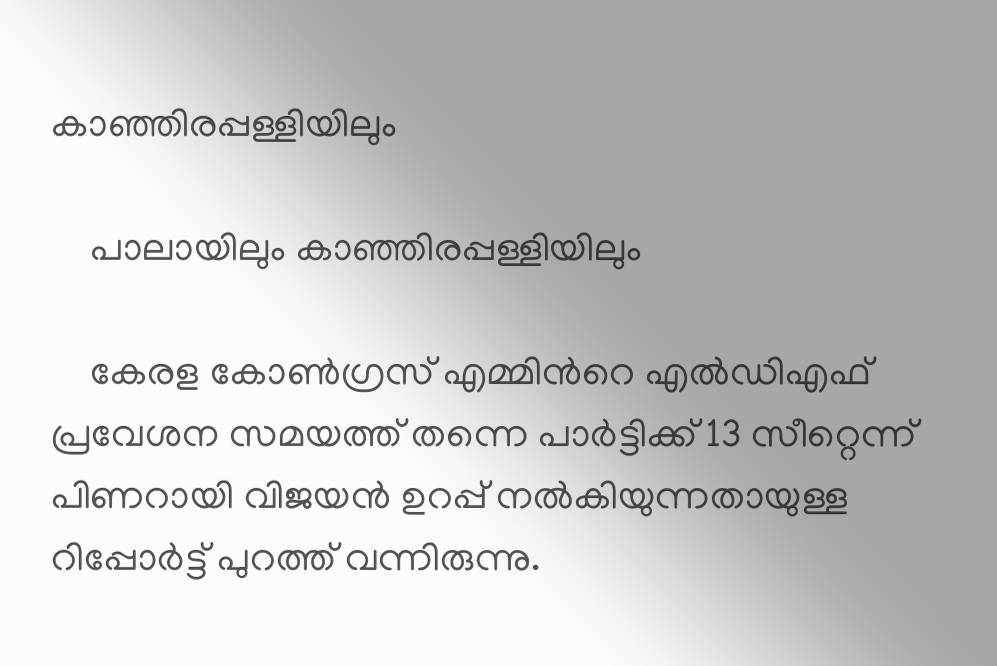കാഞ്ഞിരപ്പള്ളിയിലും

    പാലായിലും കാഞ്ഞിരപ്പള്ളിയിലും

    കേരള കോണ്‍ഗ്രസ് എമ്മിന്‍റെ എല്‍ഡിഎഫ് പ്രവേശന സമയത്ത് തന്നെ പാര്‍ട്ടിക്ക് 13 സീറ്റെന്ന് പിണറായി വിജയന്‍ ഉറപ്പ് നല്‍കിയുന്നതായുള്ള റിപ്പോര്‍ട്ട് പുറത്ത് വന്നിരുന്നു.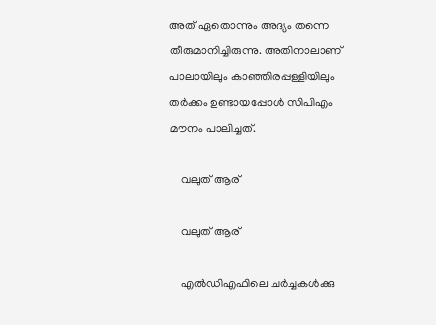അത് ഏതൊന്നും അദ്യം തന്നെ തീരുമാനിച്ചിരുന്നു. അതിനാലാണ് പാലായിലും കാഞ്ഞിരപ്പള്ളിയിലും തര്‍ക്കം ഉണ്ടായപ്പോള്‍ സിപിഎം മൗനം പാലിച്ചത്.

    വലുത് ആര്

    വലുത് ആര്

    എൽഡിഎഫിലെ ചർച്ചകൾക്കു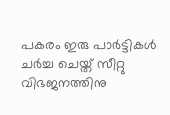പകരം ഇരു പാർട്ടികൾ ചർച്ച ചെയ്ത് സീറ്റു വിഭജനത്തിനു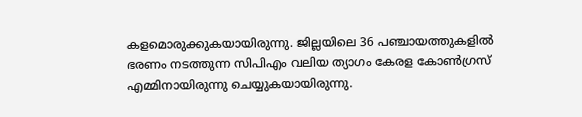കളമൊരുക്കുകയായിരുന്നു. ജില്ലയിലെ 36 പഞ്ചായത്തുകളില്‍ ഭരണം നടത്തുന്ന സിപിഎം വലിയ ത്യാഗം കേരള കോണ്‍ഗ്രസ് എമ്മിനായിരുന്നു ചെയ്യുകയായിരുന്നു.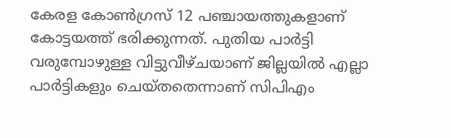കേരള കോണ്‍ഗ്രസ് 12 പഞ്ചായത്തുകളാണ് കോട്ടയത്ത് ഭരിക്കുന്നത്. പുതിയ പാര്‍ട്ടി വരുമ്പോഴുള്ള വിട്ടുവീഴ്ചയാണ് ജില്ലയില്‍ എല്ലാ പാര്‍ട്ടികളും ചെയ്തതെന്നാണ് സിപിഎം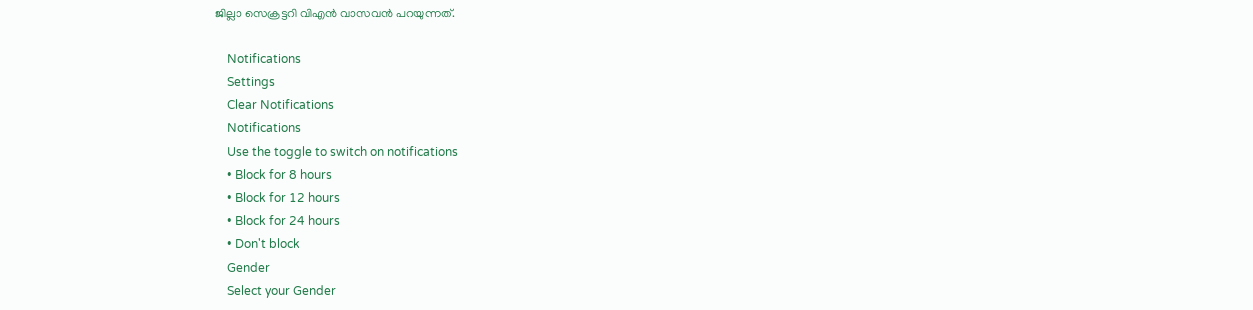ജില്ലാ സെക്രട്ടറി വിഎന്‍ വാസവന്‍ പറയുന്നത്.

    Notifications
    Settings
    Clear Notifications
    Notifications
    Use the toggle to switch on notifications
    • Block for 8 hours
    • Block for 12 hours
    • Block for 24 hours
    • Don't block
    Gender
    Select your Gender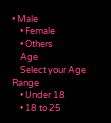• Male
    • Female
    • Others
    Age
    Select your Age Range
    • Under 18
    • 18 to 25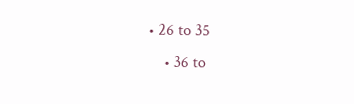• 26 to 35
    • 36 to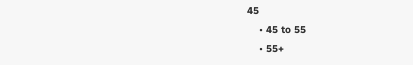45
    • 45 to 55
    • 55+